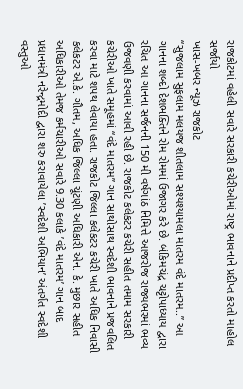રાજકોટમાં વહેલી સવારે સરકારી કચેરીઓમાં રાષ્ટ્ર ભાવનાને પ્રદીપ્ત કરતો માહોલ સર્જાયો
ખાસ-ખબર ન્યૂઝ રાજકોટ
“સુજલામ સુફલામ મલયજ શીતલામ સશ્યશ્યામલા માતરમ વંદે માતરમ..” આ ગાનના શબ્દો દેશભક્તિને રોમ રોમમાં ઉજાગર કરે છે. બંકિમચંદ્ર ચટ્ટોપાધ્યાય દ્વારા રચિત આ ગાનના સર્જનની 150 મી વર્ષગાંઠ નિમિત્તે આજરોજ રાજ્યભરમાં ભવ્ય ઉજવણી કરવામાં આવી રહી છે. રાજકોટ કલેકટર કચેરી સહીત તમામ સરકારી કચેરીઓ ખાતે સમૂહમાં “વંદે માતરમ” ગાન સાથોસાથ સ્વદેશી ભાવનાને પ્રજવલિત કરવા માટે શપથ લેવાયા હતા. રાજકોટ જિલ્લા કલેકટર કચેરી ખાતે અધિક નિવાસી કલેકટર એ.કે. ગૌતમ, અધિક જિલ્લા ચૂંટણી અધિકારી એન. કે. મુછાર સહીત અધિકારીઓ તેમજ કર્મચારીઓ સવારે 9.30 કલાકે ’વંદે માતરમ’ ગાન બાદ પ્રધાનમંત્રી નરેન્દ્રમોદી દ્વારા શરુ કરાવાયેલા ’સ્વદેશી અભિયાન’ અંતર્ગત સ્વદેશી વસ્તુઓ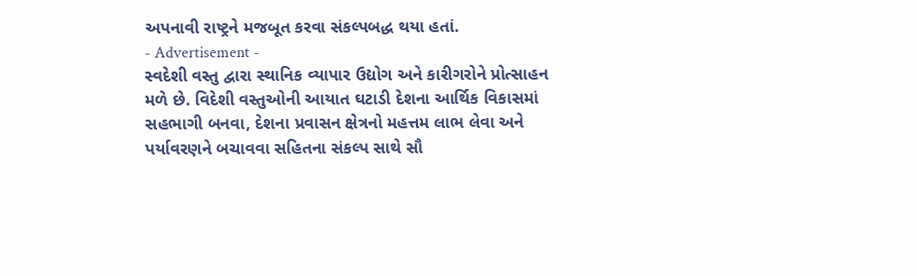અપનાવી રાષ્ટ્રને મજબૂત કરવા સંકલ્પબદ્ધ થયા હતાં.
- Advertisement -
સ્વદેશી વસ્તુ દ્વારા સ્થાનિક વ્યાપાર ઉદ્યોગ અને કારીગરોને પ્રોત્સાહન મળે છે. વિદેશી વસ્તુઓની આયાત ઘટાડી દેશના આર્થિક વિકાસમાં સહભાગી બનવા, દેશના પ્રવાસન ક્ષેત્રનો મહત્તમ લાભ લેવા અને પર્યાવરણને બચાવવા સહિતના સંકલ્પ સાથે સૌ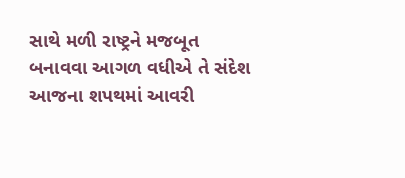સાથે મળી રાષ્ટ્રને મજબૂત બનાવવા આગળ વધીએ તે સંદેશ આજના શપથમાં આવરી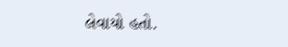લેવાયો હતો.